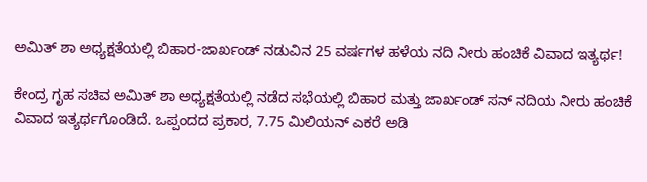ಅಮಿತ್ ಶಾ ಅಧ್ಯಕ್ಷತೆಯಲ್ಲಿ ಬಿಹಾರ-ಜಾರ್ಖಂಡ್ ನಡುವಿನ 25 ವರ್ಷಗಳ ಹಳೆಯ ನದಿ ನೀರು ಹಂಚಿಕೆ ವಿವಾದ ಇತ್ಯರ್ಥ!

ಕೇಂದ್ರ ಗೃಹ ಸಚಿವ ಅಮಿತ್ ಶಾ ಅಧ್ಯಕ್ಷತೆಯಲ್ಲಿ ನಡೆದ ಸಭೆಯಲ್ಲಿ ಬಿಹಾರ ಮತ್ತು ಜಾರ್ಖಂಡ್ ಸನ್ ನದಿಯ ನೀರು ಹಂಚಿಕೆ ವಿವಾದ ಇತ್ಯರ್ಥಗೊಂಡಿದೆ. ಒಪ್ಪಂದದ ಪ್ರಕಾರ, 7.75 ಮಿಲಿಯನ್ ಎಕರೆ ಅಡಿ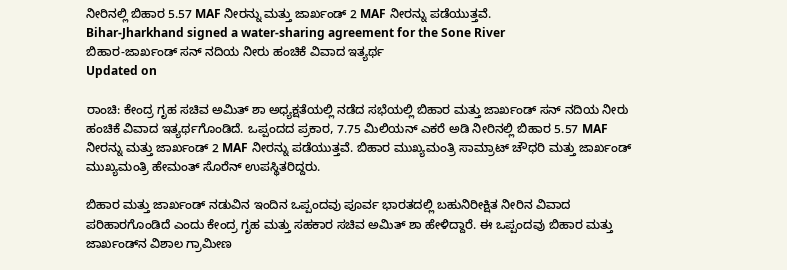ನೀರಿನಲ್ಲಿ ಬಿಹಾರ 5.57 MAF ನೀರನ್ನು ಮತ್ತು ಜಾರ್ಖಂಡ್ 2 MAF ನೀರನ್ನು ಪಡೆಯುತ್ತವೆ.
Bihar-Jharkhand signed a water-sharing agreement for the Sone River
ಬಿಹಾರ-ಜಾರ್ಖಂಡ್ ಸನ್ ನದಿಯ ನೀರು ಹಂಚಿಕೆ ವಿವಾದ ಇತ್ಯರ್ಥ
Updated on

ರಾಂಚಿ: ಕೇಂದ್ರ ಗೃಹ ಸಚಿವ ಅಮಿತ್ ಶಾ ಅಧ್ಯಕ್ಷತೆಯಲ್ಲಿ ನಡೆದ ಸಭೆಯಲ್ಲಿ ಬಿಹಾರ ಮತ್ತು ಜಾರ್ಖಂಡ್ ಸನ್ ನದಿಯ ನೀರು ಹಂಚಿಕೆ ವಿವಾದ ಇತ್ಯರ್ಥಗೊಂಡಿದೆ. ಒಪ್ಪಂದದ ಪ್ರಕಾರ, 7.75 ಮಿಲಿಯನ್ ಎಕರೆ ಅಡಿ ನೀರಿನಲ್ಲಿ ಬಿಹಾರ 5.57 MAF ನೀರನ್ನು ಮತ್ತು ಜಾರ್ಖಂಡ್ 2 MAF ನೀರನ್ನು ಪಡೆಯುತ್ತವೆ. ಬಿಹಾರ ಮುಖ್ಯಮಂತ್ರಿ ಸಾಮ್ರಾಟ್ ಚೌಧರಿ ಮತ್ತು ಜಾರ್ಖಂಡ್ ಮುಖ್ಯಮಂತ್ರಿ ಹೇಮಂತ್ ಸೊರೆನ್ ಉಪಸ್ಥಿತರಿದ್ದರು.

ಬಿಹಾರ ಮತ್ತು ಜಾರ್ಖಂಡ್ ನಡುವಿನ ಇಂದಿನ ಒಪ್ಪಂದವು ಪೂರ್ವ ಭಾರತದಲ್ಲಿ ಬಹುನಿರೀಕ್ಷಿತ ನೀರಿನ ವಿವಾದ ಪರಿಹಾರಗೊಂಡಿದೆ ಎಂದು ಕೇಂದ್ರ ಗೃಹ ಮತ್ತು ಸಹಕಾರ ಸಚಿವ ಅಮಿತ್ ಶಾ ಹೇಳಿದ್ದಾರೆ. ಈ ಒಪ್ಪಂದವು ಬಿಹಾರ ಮತ್ತು ಜಾರ್ಖಂಡ್‌ನ ವಿಶಾಲ ಗ್ರಾಮೀಣ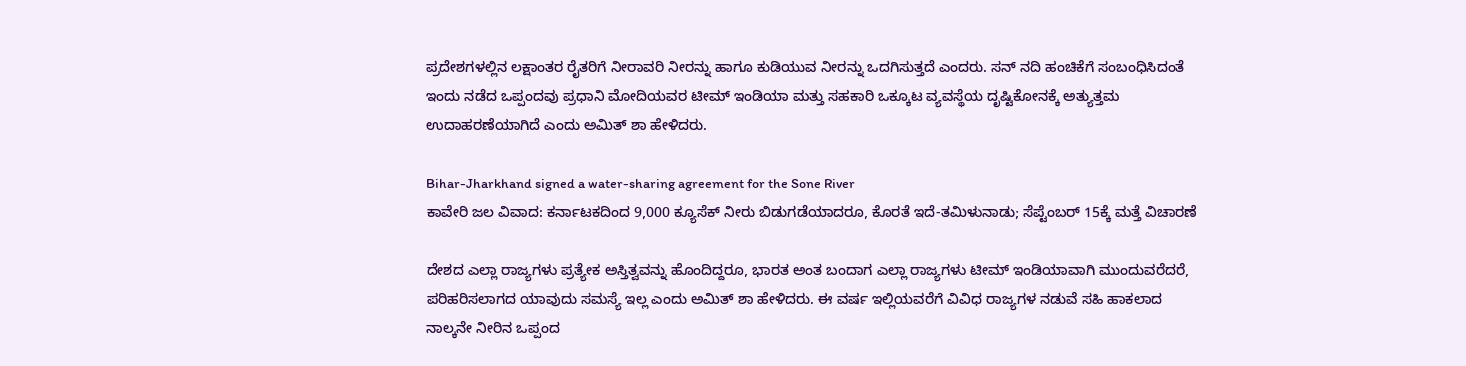ಪ್ರದೇಶಗಳಲ್ಲಿನ ಲಕ್ಷಾಂತರ ರೈತರಿಗೆ ನೀರಾವರಿ ನೀರನ್ನು ಹಾಗೂ ಕುಡಿಯುವ ನೀರನ್ನು ಒದಗಿಸುತ್ತದೆ ಎಂದರು. ಸನ್ ನದಿ ಹಂಚಿಕೆಗೆ ಸಂಬಂಧಿಸಿದಂತೆ ಇಂದು ನಡೆದ ಒಪ್ಪಂದವು ಪ್ರಧಾನಿ ಮೋದಿಯವರ ಟೀಮ್ ಇಂಡಿಯಾ ಮತ್ತು ಸಹಕಾರಿ ಒಕ್ಕೂಟ ವ್ಯವಸ್ಥೆಯ ದೃಷ್ಟಿಕೋನಕ್ಕೆ ಅತ್ಯುತ್ತಮ ಉದಾಹರಣೆಯಾಗಿದೆ ಎಂದು ಅಮಿತ್ ಶಾ ಹೇಳಿದರು.

Bihar-Jharkhand signed a water-sharing agreement for the Sone River
ಕಾವೇರಿ ಜಲ ವಿವಾದ: ಕರ್ನಾಟಕದಿಂದ 9,000 ಕ್ಯೂಸೆಕ್ ನೀರು ಬಿಡುಗಡೆಯಾದರೂ, ಕೊರತೆ ಇದೆ-ತಮಿಳುನಾಡು; ಸೆಪ್ಟೆಂಬರ್ 15ಕ್ಕೆ ಮತ್ತೆ ವಿಚಾರಣೆ

ದೇಶದ ಎಲ್ಲಾ ರಾಜ್ಯಗಳು ಪ್ರತ್ಯೇಕ ಅಸ್ತಿತ್ವವನ್ನು ಹೊಂದಿದ್ದರೂ, ಭಾರತ ಅಂತ ಬಂದಾಗ ಎಲ್ಲಾ ರಾಜ್ಯಗಳು ಟೀಮ್ ಇಂಡಿಯಾವಾಗಿ ಮುಂದುವರೆದರೆ, ಪರಿಹರಿಸಲಾಗದ ಯಾವುದು ಸಮಸ್ಯೆ ಇಲ್ಲ ಎಂದು ಅಮಿತ್ ಶಾ ಹೇಳಿದರು. ಈ ವರ್ಷ ಇಲ್ಲಿಯವರೆಗೆ ವಿವಿಧ ರಾಜ್ಯಗಳ ನಡುವೆ ಸಹಿ ಹಾಕಲಾದ ನಾಲ್ಕನೇ ನೀರಿನ ಒಪ್ಪಂದ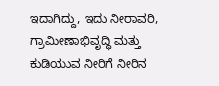ಇದಾಗಿದ್ದು, ಇದು ನೀರಾವರಿ, ಗ್ರಾಮೀಣಾಭಿವೃದ್ಧಿ ಮತ್ತು ಕುಡಿಯುವ ನೀರಿಗೆ ನೀರಿನ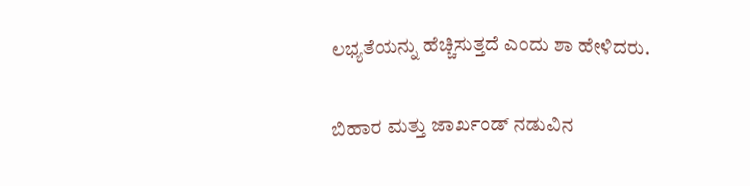ಲಭ್ಯತೆಯನ್ನು ಹೆಚ್ಚಿಸುತ್ತದೆ ಎಂದು ಶಾ ಹೇಳಿದರು.

ಬಿಹಾರ ಮತ್ತು ಜಾರ್ಖಂಡ್ ನಡುವಿನ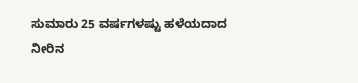ಸುಮಾರು 25 ವರ್ಷಗಳಷ್ಟು ಹಳೆಯದಾದ ನೀರಿನ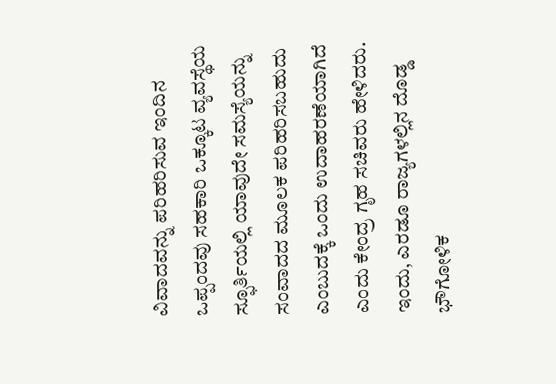ವಿವಾದವನ್ನು ಪರಿಹರಿಸುವ ಇಂದಿನ ಒಪ್ಪಂದವು ಸಹಕಾರಿ ಒಕ್ಕೂಟ ವ್ಯವಸ್ಥೆಯ ಸ್ಫೂರ್ತಿಯಲ್ಲಿ ಯಾವುದೇ ಸಮಸ್ಯೆಯನ್ನು ಸಂವಾದದ ಮೂಲಕ ಪರಿಹರಿಸಬಹುದು ಎಂಬುದಕ್ಕೆ ಒಂದು ಉದಾಹರಣೆಯಾಗಿದೆ ಎಂದು ಕೇಂದ್ರ ಗೃಹ ಸಚಿವರು ಹೇಳಿದರು. ಇಂದು, ಎರಡೂ ರಾಜ್ಯಗಳಲ್ಲಿನ ದೊಡ್ಡ ಭೌಗೋಳಿಕ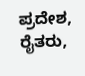ಪ್ರದೇಶ, ರೈತರು,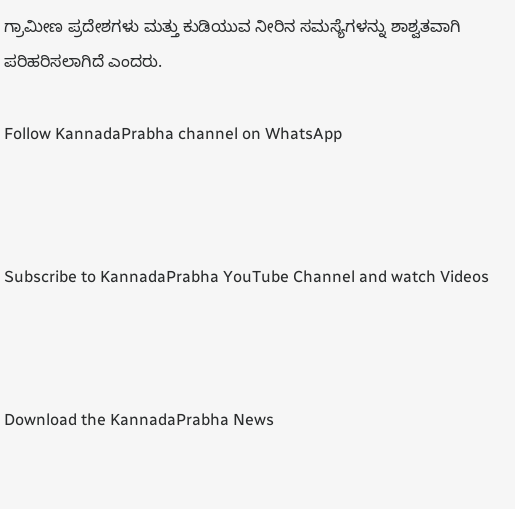ಗ್ರಾಮೀಣ ಪ್ರದೇಶಗಳು ಮತ್ತು ಕುಡಿಯುವ ನೀರಿನ ಸಮಸ್ಯೆಗಳನ್ನು ಶಾಶ್ವತವಾಗಿ ಪರಿಹರಿಸಲಾಗಿದೆ ಎಂದರು.

Follow KannadaPrabha channel on WhatsApp



Subscribe to KannadaPrabha YouTube Channel and watch Videos



Download the KannadaPrabha News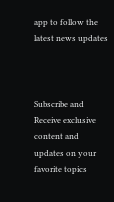app to follow the latest news updates



Subscribe and Receive exclusive content and updates on your favorite topics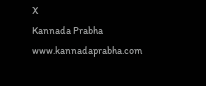X
Kannada Prabha
www.kannadaprabha.com